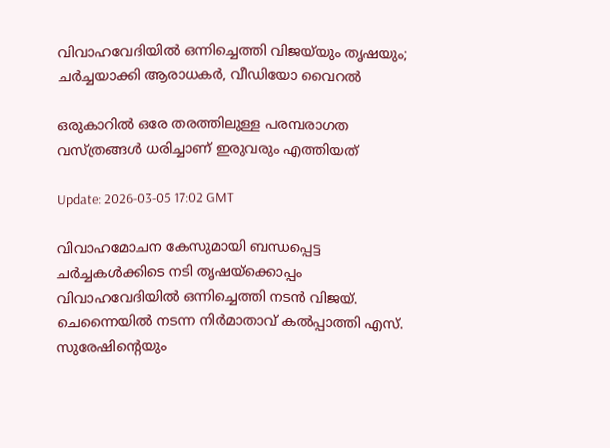വിവാഹവേദിയിൽ ഒന്നിച്ചെത്തി വിജയ്‌യും തൃഷയും; ചർച്ചയാക്കി ആരാധകർ, വീഡിയോ വൈറൽ

ഒരുകാറിൽ ഒരേ തരത്തിലുള്ള പരമ്പരാഗത വസ്ത്രങ്ങൾ ധരിച്ചാണ് ഇരുവരും എത്തിയത്

Update: 2026-03-05 17:02 GMT

വിവാഹമോചന കേസുമായി ബന്ധപ്പെട്ട ചർച്ചകൾക്കിടെ നടി തൃഷയ്ക്കൊപ്പം വിവാഹവേദിയിൽ ഒന്നിച്ചെത്തി നടൻ വിജയ്. ചെന്നൈയിൽ നടന്ന നിർമാതാവ് കൽപ്പാത്തി എസ്. സുരേഷിന്റെയും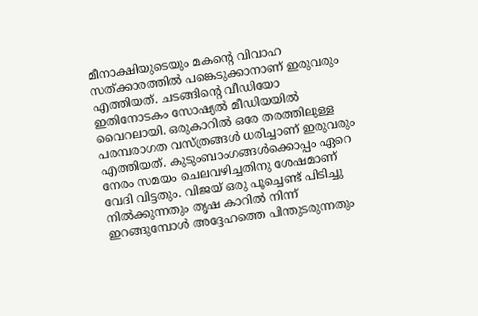മീനാക്ഷിയുടെയും മകന്റെ വിവാഹ സത്ക്കാരത്തിൽ പങ്കെടുക്കാനാണ് ഇരുവരും എത്തിയത്. ചടങ്ങിൻ്റെ വീഡിയോ ഇതിനോടകം സോഷ്യൽ മീഡിയയിൽ വൈറലായി. ഒരുകാറിൽ ഒരേ തരത്തിലുള്ള പരമ്പരാഗത വസ്ത്രങ്ങൾ ധരിച്ചാണ് ഇരുവരും എത്തിയത്. കുടുംബാംഗങ്ങൾക്കൊപ്പം ഏറെ നേരം സമയം ചെലവഴിച്ചതിനു ശേഷമാണ് വേദി വിട്ടതും. വിജയ് ഒരു പൂച്ചെണ്ട് പിടിച്ചു നിൽക്കുന്നതും തൃഷ കാറിൽ നിന്ന് ഇറങ്ങുമ്പോൾ അദ്ദേഹത്തെ പിന്തുടരുന്നതും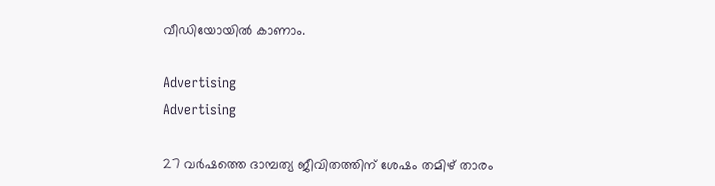വീഡിയോയിൽ കാണാം.

Advertising
Advertising

27 വര്‍ഷത്തെ ദാമ്പത്യ ജീവിതത്തിന് ശേഷം തമിഴ് താരം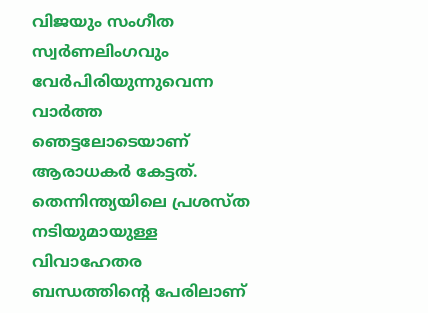വിജയും സംഗീത സ്വര്‍ണലിംഗവും വേര്‍പിരിയുന്നുവെന്ന വാര്‍ത്ത ഞെട്ടലോടെയാണ് ആരാധകര്‍ കേട്ടത്. തെന്നിന്ത്യയിലെ പ്രശസ്ത നടിയുമായുള്ള വിവാഹേതര ബന്ധത്തിന്റെ പേരിലാണ്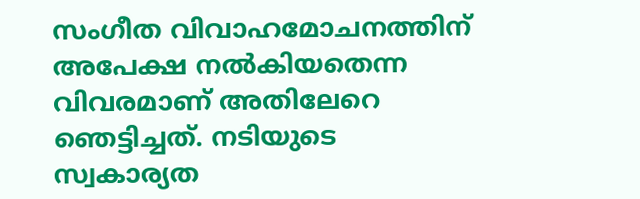സംഗീത വിവാഹമോചനത്തിന് അപേക്ഷ നൽകിയതെന്ന വിവരമാണ് അതിലേറെ ഞെട്ടിച്ചത്. നടിയുടെ സ്വകാര്യത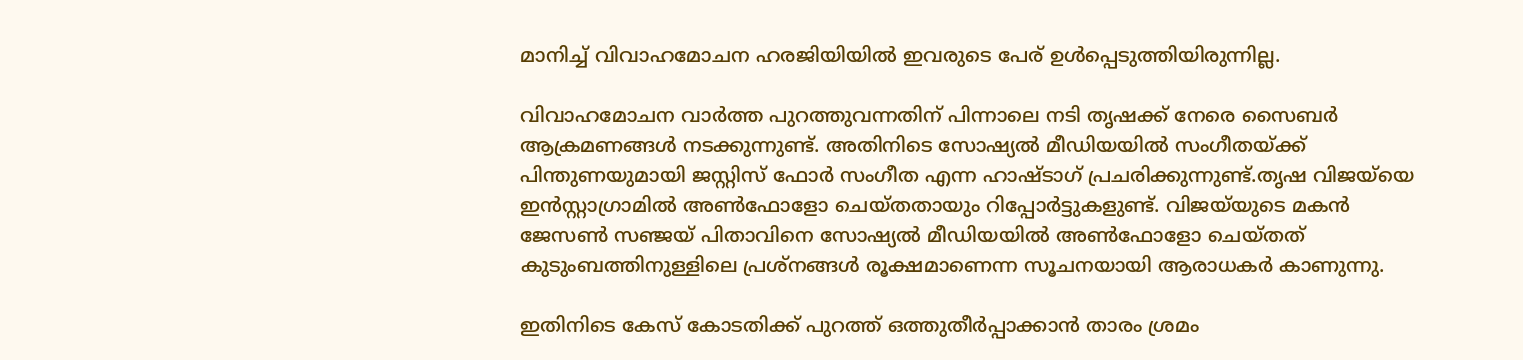മാനിച്ച് വിവാഹമോചന ഹരജിയിയിൽ ഇവരുടെ പേര് ഉൾപ്പെടുത്തിയിരുന്നില്ല.

വിവാഹമോചന വാര്‍ത്ത പുറത്തുവന്നതിന് പിന്നാലെ നടി തൃഷക്ക് നേരെ സൈബര്‍ ആക്രമണങ്ങൾ നടക്കുന്നുണ്ട്. അതിനിടെ സോഷ്യൽ മീഡിയയിൽ സംഗീതയ്ക്ക് പിന്തുണയുമായി ജസ്റ്റിസ് ഫോര്‍ സംഗീത എന്ന ഹാഷ്ടാഗ് പ്രചരിക്കുന്നുണ്ട്.തൃഷ വിജയ്‌യെ ഇൻസ്റ്റാഗ്രാമിൽ അൺഫോളോ ചെയ്തതായും റിപ്പോർട്ടുകളുണ്ട്. വിജയ്‌യുടെ മകൻ ജേസൺ സഞ്ജയ് പിതാവിനെ സോഷ്യൽ മീഡിയയിൽ അൺഫോളോ ചെയ്തത് കുടുംബത്തിനുള്ളിലെ പ്രശ്നങ്ങൾ രൂക്ഷമാണെന്ന സൂചനയായി ആരാധകർ കാണുന്നു.

ഇതിനിടെ കേസ് കോടതിക്ക് പുറത്ത് ഒത്തുതീര്‍പ്പാക്കാൻ താരം ശ്രമം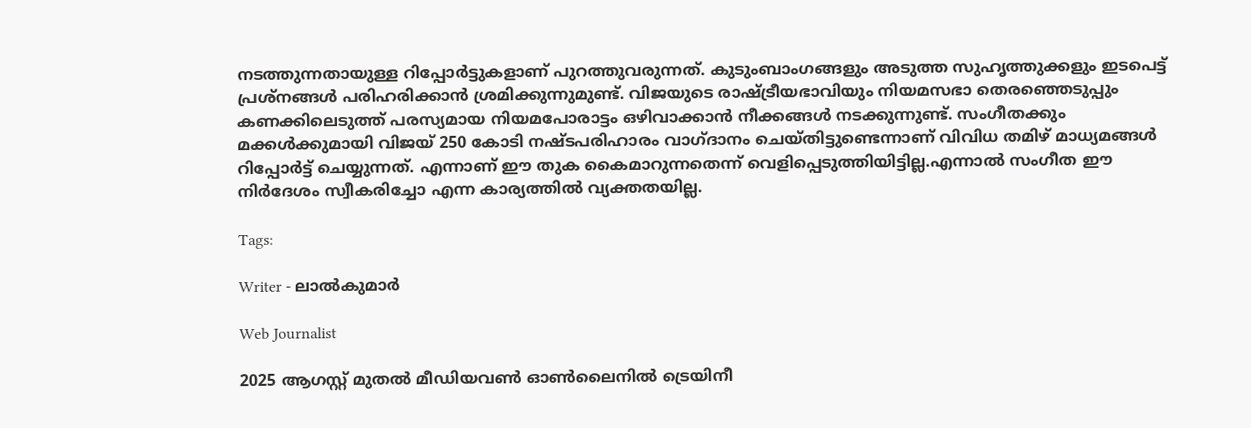നടത്തുന്നതായുള്ള റിപ്പോര്‍ട്ടുകളാണ് പുറത്തുവരുന്നത്. കുടുംബാംഗങ്ങളും അടുത്ത സുഹൃത്തുക്കളും ഇടപെട്ട് പ്രശ്നങ്ങൾ പരിഹരിക്കാൻ ശ്രമിക്കുന്നുമുണ്ട്. വിജയുടെ രാഷ്ട്രീയഭാവിയും നിയമസഭാ തെരഞ്ഞെടുപ്പും കണക്കിലെടുത്ത് പരസ്യമായ നിയമപോരാട്ടം ഒഴിവാക്കാൻ നീക്കങ്ങൾ നടക്കുന്നുണ്ട്. സംഗീതക്കും മക്കൾക്കുമായി വിജയ് 250 കോടി നഷ്ടപരിഹാരം വാഗ്ദാനം ചെയ്തിട്ടുണ്ടെന്നാണ് വിവിധ തമിഴ് മാധ്യമങ്ങൾ റിപ്പോര്‍ട്ട് ചെയ്യുന്നത്. എന്നാണ് ഈ തുക കൈമാറുന്നതെന്ന് വെളിപ്പെടുത്തിയിട്ടില്ല.എന്നാൽ സംഗീത ഈ നിര്‍ദേശം സ്വീകരിച്ചോ എന്ന കാര്യത്തിൽ വ്യക്തതയില്ല.

Tags:

Writer - ലാൽകുമാർ

Web Journalist

2025 ആഗസ്റ്റ് മുതൽ മീഡിയവൺ ഓൺലൈനിൽ ട്രെയിനീ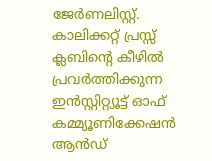ജേർണലിസ്റ്റ്. കാലിക്കറ്റ് പ്രസ്സ് ക്ലബിന്റെ കീഴില്‍ പ്രവര്‍ത്തിക്കുന്ന ഇന്‍സ്റ്റിറ്റ്യൂട്ട് ഓഫ് കമ്മ്യൂണിക്കേഷന്‍ ആന്‍ഡ്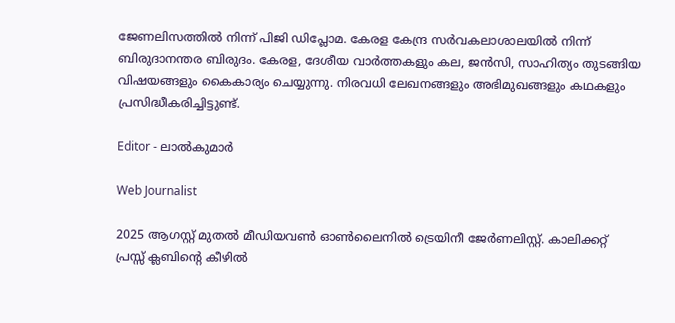ജേണലിസത്തിൽ നിന്ന് പിജി ഡിപ്ലോമ. കേരള കേന്ദ്ര സർവകലാശാലയിൽ നിന്ന് ബിരുദാനന്തര ബിരുദം. കേരള, ദേശീയ വാർത്തകളും കല, ജൻസി, സാഹിത്യം തുടങ്ങിയ വിഷയങ്ങളും കൈകാര്യം ചെയ്യുന്നു. നിരവധി ലേഖനങ്ങളും അഭിമുഖങ്ങളും കഥകളും പ്രസിദ്ധീകരിച്ചിട്ടുണ്ട്.

Editor - ലാൽകുമാർ

Web Journalist

2025 ആഗസ്റ്റ് മുതൽ മീഡിയവൺ ഓൺലൈനിൽ ട്രെയിനീ ജേർണലിസ്റ്റ്. കാലിക്കറ്റ് പ്രസ്സ് ക്ലബിന്റെ കീഴില്‍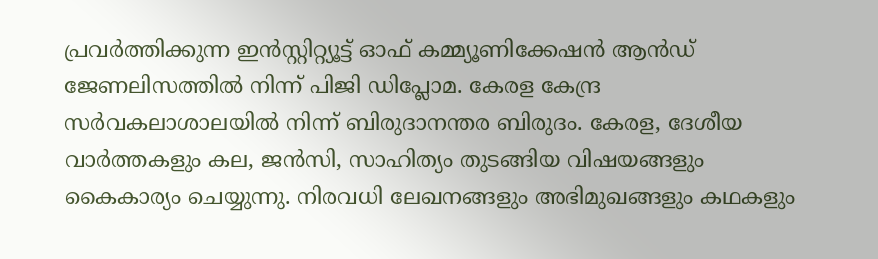പ്രവര്‍ത്തിക്കുന്ന ഇന്‍സ്റ്റിറ്റ്യൂട്ട് ഓഫ് കമ്മ്യൂണിക്കേഷന്‍ ആന്‍ഡ് ജേണലിസത്തിൽ നിന്ന് പിജി ഡിപ്ലോമ. കേരള കേന്ദ്ര സർവകലാശാലയിൽ നിന്ന് ബിരുദാനന്തര ബിരുദം. കേരള, ദേശീയ വാർത്തകളും കല, ജൻസി, സാഹിത്യം തുടങ്ങിയ വിഷയങ്ങളും കൈകാര്യം ചെയ്യുന്നു. നിരവധി ലേഖനങ്ങളും അഭിമുഖങ്ങളും കഥകളും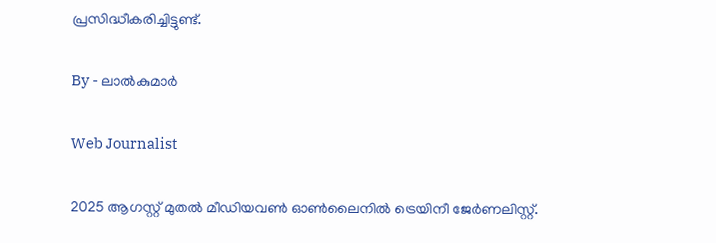പ്രസിദ്ധീകരിച്ചിട്ടുണ്ട്.

By - ലാൽകുമാർ

Web Journalist

2025 ആഗസ്റ്റ് മുതൽ മീഡിയവൺ ഓൺലൈനിൽ ട്രെയിനീ ജേർണലിസ്റ്റ്.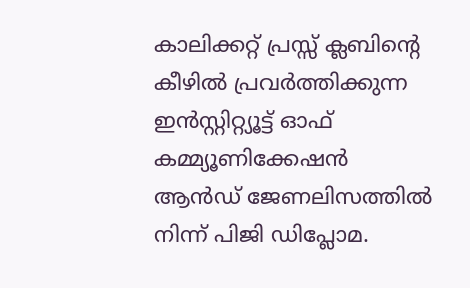കാലിക്കറ്റ് പ്രസ്സ് ക്ലബിന്റെ കീഴില്‍ പ്രവര്‍ത്തിക്കുന്ന ഇന്‍സ്റ്റിറ്റ്യൂട്ട് ഓഫ് കമ്മ്യൂണിക്കേഷന്‍ ആന്‍ഡ് ജേണലിസത്തിൽ നിന്ന് പിജി ഡിപ്ലോമ.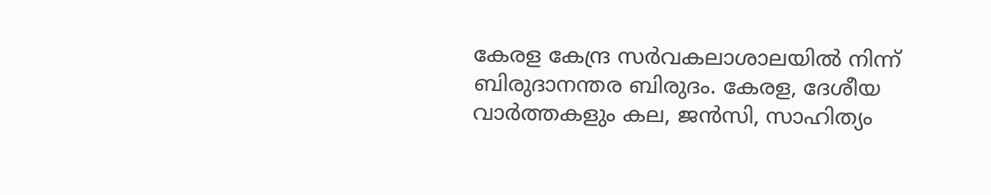കേരള കേന്ദ്ര സർവകലാശാലയിൽ നിന്ന് ബിരുദാനന്തര ബിരുദം. കേരള, ദേശീയ വാർത്തകളും കല, ജൻസി, സാഹിത്യം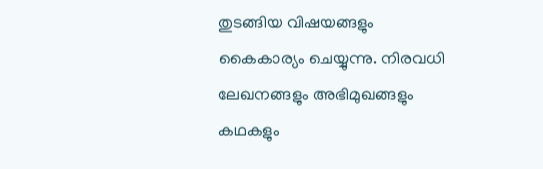തുടങ്ങിയ വിഷയങ്ങളും കൈകാര്യം ചെയ്യുന്നു. നിരവധി ലേഖനങ്ങളും അഭിമുഖങ്ങളും കഥകളും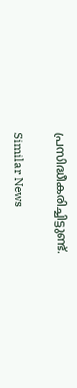പ്രസിദ്ധീകരിച്ചിട്ടുണ്ട്.

Similar News